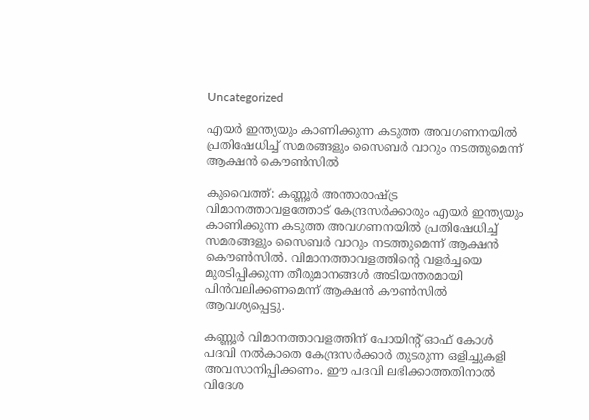Uncategorized

എയർ ഇന്ത്യയും കാണിക്കുന്ന കടുത്ത അവഗണനയിൽ പ്രതിഷേധിച്ച് സമരങ്ങളും സൈബർ വാറും നടത്തുമെന്ന് ആക്ഷൻ കൌൺസിൽ

കുവൈത്ത്: കണ്ണൂർ അന്താരാഷ്ട്ര വിമാനത്താവളത്തോട് കേന്ദ്രസർക്കാരും എയർ ഇന്ത്യയും കാണിക്കുന്ന കടുത്ത അവഗണനയിൽ പ്രതിഷേധിച്ച് സമരങ്ങളും സൈബർ വാറും നടത്തുമെന്ന് ആക്ഷൻ കൌൺസിൽ. വിമാനത്താവളത്തിന്റെ വളർച്ചയെ മുരടിപ്പിക്കുന്ന തീരുമാനങ്ങൾ അടിയന്തരമായി പിൻവലിക്കണമെന്ന് ആക്ഷൻ കൗൺസിൽ ആവശ്യപ്പെട്ടു.

കണ്ണൂർ വിമാനത്താവളത്തിന് പോയിന്റ് ഓഫ് കോൾ പദവി നൽകാതെ കേന്ദ്രസർക്കാർ തുടരുന്ന ഒളിച്ചുകളി അവസാനിപ്പിക്കണം. ഈ പദവി ലഭിക്കാത്തതിനാൽ വിദേശ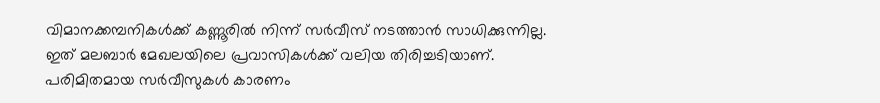വിമാനക്കമ്പനികൾക്ക് കണ്ണൂരിൽ നിന്ന് സർവീസ് നടത്താൻ സാധിക്കുന്നില്ല. ഇത് മലബാർ മേഖലയിലെ പ്രവാസികൾക്ക് വലിയ തിരിച്ചടിയാണ്. പരിമിതമായ സർവീസുകൾ കാരണം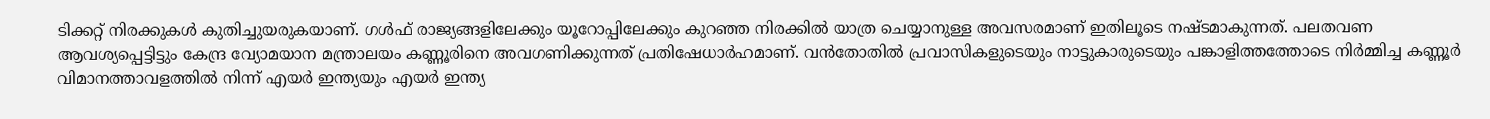ടിക്കറ്റ് നിരക്കുകൾ കുതിച്ചുയരുകയാണ്. ഗൾഫ് രാജ്യങ്ങളിലേക്കും യൂറോപ്പിലേക്കും കുറഞ്ഞ നിരക്കിൽ യാത്ര ചെയ്യാനുള്ള അവസരമാണ് ഇതിലൂടെ നഷ്ടമാകുന്നത്. പലതവണ ആവശ്യപ്പെട്ടിട്ടും കേന്ദ്ര വ്യോമയാന മന്ത്രാലയം കണ്ണൂരിനെ അവഗണിക്കുന്നത് പ്രതിഷേധാർഹമാണ്. വൻതോതിൽ പ്രവാസികളുടെയും നാട്ടുകാരുടെയും പങ്കാളിത്തത്തോടെ നിർമ്മിച്ച കണ്ണൂർ വിമാനത്താവളത്തിൽ നിന്ന് എയർ ഇന്ത്യയും എയർ ഇന്ത്യ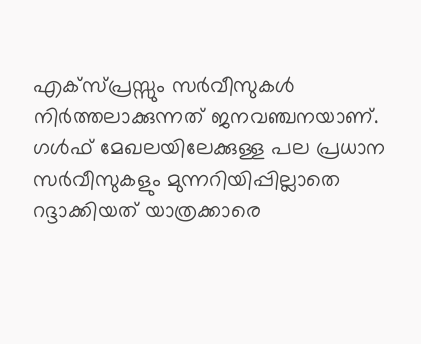എക്സ്പ്രസ്സും സർവീസുകൾ നിർത്തലാക്കുന്നത് ജനവഞ്ചനയാണ്. ഗൾഫ് മേഖലയിലേക്കുള്ള പല പ്രധാന സർവീസുകളും മുന്നറിയിപ്പില്ലാതെ റദ്ദാക്കിയത് യാത്രക്കാരെ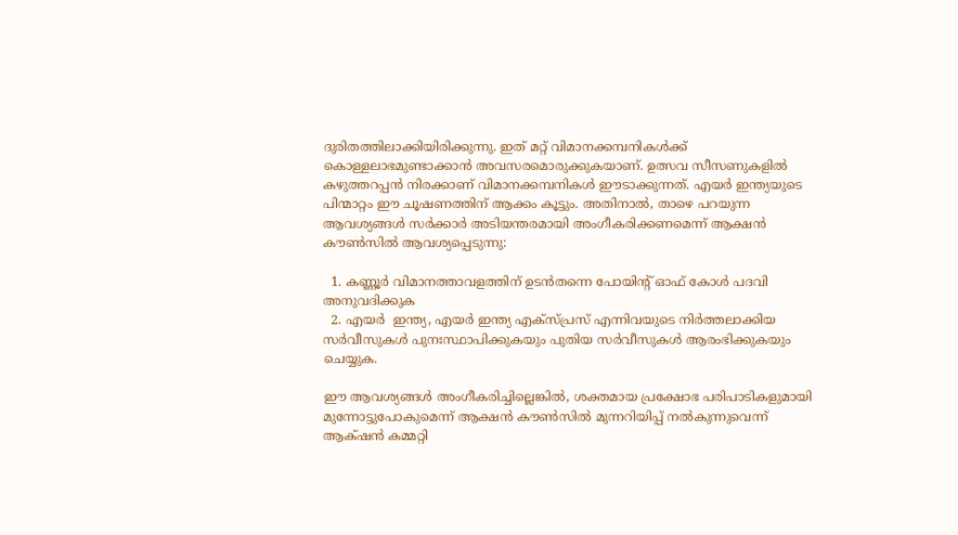ദുരിതത്തിലാക്കിയിരിക്കുന്നു. ഇത് മറ്റ് വിമാനക്കമ്പനികൾക്ക് കൊള്ളലാഭമുണ്ടാക്കാൻ അവസരമൊരുക്കുകയാണ്. ഉത്സവ സീസണുകളിൽ കഴുത്തറപ്പൻ നിരക്കാണ് വിമാനക്കമ്പനികൾ ഈടാക്കുന്നത്. എയർ ഇന്ത്യയുടെ പിന്മാറ്റം ഈ ചൂഷണത്തിന് ആക്കം കൂട്ടും. അതിനാൽ, താഴെ പറയുന്ന ആവശ്യങ്ങൾ സർക്കാർ അടിയന്തരമായി അംഗീകരിക്കണമെന്ന് ആക്ഷൻ കൗൺസിൽ ആവശ്യപ്പെടുന്നു:

  1. കണ്ണൂർ വിമാനത്താവളത്തിന് ഉടൻതന്നെ പോയിന്റ് ഓഫ് കോൾ പദവി അനുവദിക്കുക
  2. എയർ  ഇന്ത്യ, എയർ ഇന്ത്യ എക്സ്പ്രസ് എന്നിവയുടെ നിർത്തലാക്കിയ സർവീസുകൾ പുനഃസ്ഥാപിക്കുകയും പുതിയ സർവീസുകൾ ആരംഭിക്കുകയും ചെയ്യുക.

ഈ ആവശ്യങ്ങൾ അംഗീകരിച്ചില്ലെങ്കിൽ, ശക്തമായ പ്രക്ഷോഭ പരിപാടികളുമായി മുന്നോട്ടുപോകുമെന്ന് ആക്ഷൻ കൗൺസിൽ മുന്നറിയിപ്പ് നൽകുന്നുവെന്ന് ആക്‌ഷൻ കമ്മറ്റി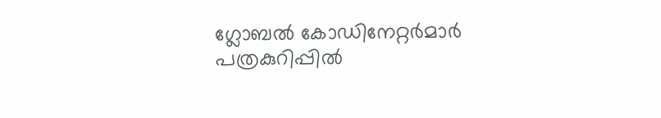ഗ്ലോബൽ കോഡിനേറ്റർമാർ പത്രകുറിപ്പിൽ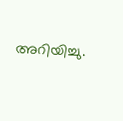അറിയിച്ചു.